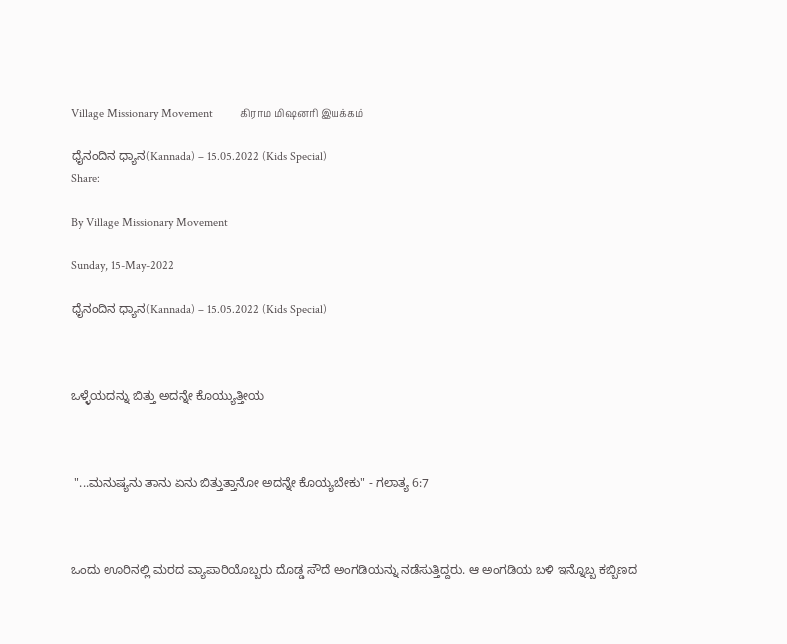Village Missionary Movement         கிராம மிஷனரி இயக்கம்

ಧೈನಂದಿನ ಧ್ಯಾನ(Kannada) – 15.05.2022 (Kids Special)
Share:

By Village Missionary Movement

Sunday, 15-May-2022

ಧೈನಂದಿನ ಧ್ಯಾನ(Kannada) – 15.05.2022 (Kids Special)



ಒಳ್ಳೆಯದನ್ನು ಬಿತ್ತು ಅದನ್ನೇ ಕೊಯ್ಯುತ್ತೀಯ



 "...ಮನುಷ್ಯನು ತಾನು ಏನು ಬಿತ್ತುತ್ತಾನೋ ಅದನ್ನೇ ಕೊಯ್ಯಬೇಕು" - ಗಲಾತ್ಯ 6:7



ಒಂದು ಊರಿನಲ್ಲಿ ಮರದ ವ್ಯಾಪಾರಿಯೊಬ್ಬರು ದೊಡ್ಡ ಸೌದೆ ಅಂಗಡಿಯನ್ನು ನಡೆಸುತ್ತಿದ್ದರು. ಆ ಅಂಗಡಿಯ ಬಳಿ ಇನ್ನೊಬ್ಬ ಕಬ್ಬಿಣದ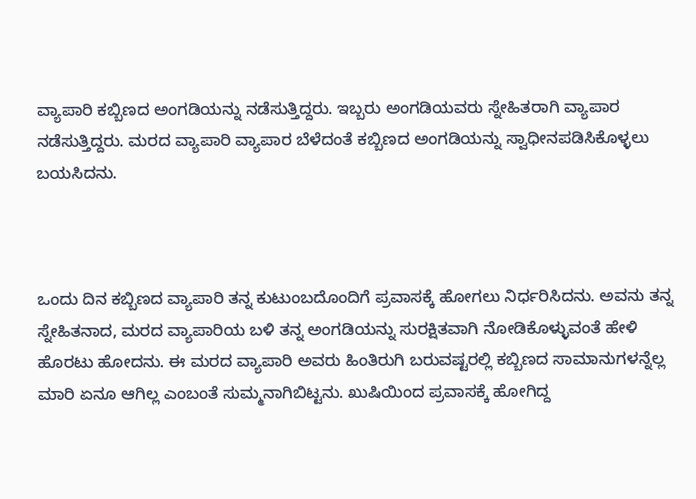ವ್ಯಾಪಾರಿ ಕಬ್ಬಿಣದ ಅಂಗಡಿಯನ್ನು ನಡೆಸುತ್ತಿದ್ದರು. ಇಬ್ಬರು ಅಂಗಡಿಯವರು ಸ್ನೇಹಿತರಾಗಿ ವ್ಯಾಪಾರ ನಡೆಸುತ್ತಿದ್ದರು. ಮರದ ವ್ಯಾಪಾರಿ ವ್ಯಾಪಾರ ಬೆಳೆದಂತೆ ಕಬ್ಬಿಣದ ಅಂಗಡಿಯನ್ನು ಸ್ವಾಧೀನಪಡಿಸಿಕೊಳ್ಳಲು ಬಯಸಿದನು.



ಒಂದು ದಿನ ಕಬ್ಬಿಣದ ವ್ಯಾಪಾರಿ ತನ್ನ ಕುಟುಂಬದೊಂದಿಗೆ ಪ್ರವಾಸಕ್ಕೆ ಹೋಗಲು ನಿರ್ಧರಿಸಿದನು. ಅವನು ತನ್ನ ಸ್ನೇಹಿತನಾದ, ಮರದ ವ್ಯಾಪಾರಿಯ ಬಳಿ ತನ್ನ ಅಂಗಡಿಯನ್ನು ಸುರಕ್ಷಿತವಾಗಿ ನೋಡಿಕೊಳ್ಳುವಂತೆ ಹೇಳಿ ಹೊರಟು ಹೋದನು. ಈ ಮರದ ವ್ಯಾಪಾರಿ ಅವರು ಹಿಂತಿರುಗಿ ಬರುವಷ್ಟರಲ್ಲಿ ಕಬ್ಬಿಣದ ಸಾಮಾನುಗಳನ್ನೆಲ್ಲ ಮಾರಿ ಏನೂ ಆಗಿಲ್ಲ ಎಂಬಂತೆ ಸುಮ್ಮನಾಗಿಬಿಟ್ಟನು. ಖುಷಿಯಿಂದ ಪ್ರವಾಸಕ್ಕೆ ಹೋಗಿದ್ದ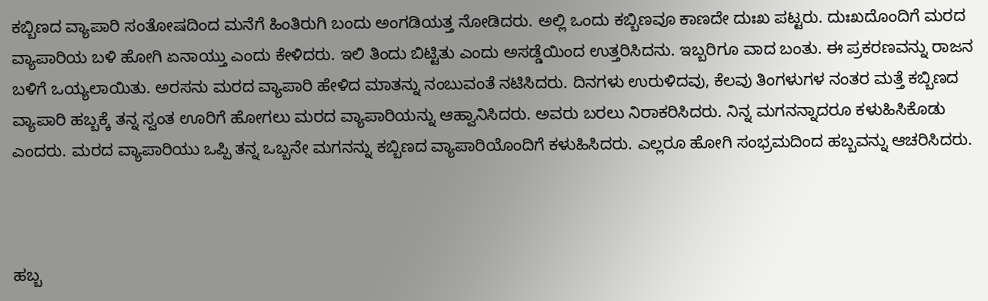ಕಬ್ಬಿಣದ ವ್ಯಾಪಾರಿ ಸಂತೋಷದಿಂದ ಮನೆಗೆ ಹಿಂತಿರುಗಿ ಬಂದು ಅಂಗಡಿಯತ್ತ ನೋಡಿದರು. ಅಲ್ಲಿ ಒಂದು ಕಬ್ಬಿಣವೂ ಕಾಣದೇ ದುಃಖ ಪಟ್ಟರು. ದುಃಖದೊಂದಿಗೆ ಮರದ ವ್ಯಾಪಾರಿಯ ಬಳಿ ಹೋಗಿ ಏನಾಯ್ತು ಎಂದು ಕೇಳಿದರು. ಇಲಿ ತಿಂದು ಬಿಟ್ಟಿತು ಎಂದು ಅಸಡ್ಡೆಯಿಂದ ಉತ್ತರಿಸಿದನು. ಇಬ್ಬರಿಗೂ ವಾದ ಬಂತು. ಈ ಪ್ರಕರಣವನ್ನು ರಾಜನ ಬಳಿಗೆ ಒಯ್ಯಲಾಯಿತು. ಅರಸನು ಮರದ ವ್ಯಾಪಾರಿ ಹೇಳಿದ ಮಾತನ್ನು ನಂಬುವಂತೆ ನಟಿಸಿದರು. ದಿನಗಳು ಉರುಳಿದವು, ಕೆಲವು ತಿಂಗಳುಗಳ ನಂತರ ಮತ್ತೆ ಕಬ್ಬಿಣದ ವ್ಯಾಪಾರಿ ಹಬ್ಬಕ್ಕೆ ತನ್ನ ಸ್ವಂತ ಊರಿಗೆ ಹೋಗಲು ಮರದ ವ್ಯಾಪಾರಿಯನ್ನು ಆಹ್ವಾನಿಸಿದರು. ಅವರು ಬರಲು ನಿರಾಕರಿಸಿದರು. ನಿನ್ನ ಮಗನನ್ನಾದರೂ ಕಳುಹಿಸಿಕೊಡು ಎಂದರು. ಮರದ ವ್ಯಾಪಾರಿಯು ಒಪ್ಪಿ ತನ್ನ ಒಬ್ಬನೇ ಮಗನನ್ನು ಕಬ್ಬಿಣದ ವ್ಯಾಪಾರಿಯೊಂದಿಗೆ ಕಳುಹಿಸಿದರು. ಎಲ್ಲರೂ ಹೋಗಿ ಸಂಭ್ರಮದಿಂದ ಹಬ್ಬವನ್ನು ಆಚರಿಸಿದರು.



ಹಬ್ಬ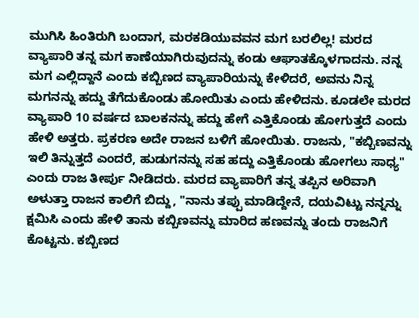ಮುಗಿಸಿ ಹಿಂತಿರುಗಿ ಬಂದಾಗ, ಮರಕಡಿಯುವವನ ಮಗ ಬರಲಿಲ್ಲ! ಮರದ ವ್ಯಾಪಾರಿ ತನ್ನ ಮಗ ಕಾಣೆಯಾಗಿರುವುದನ್ನು ಕಂಡು ಆಘಾತಕ್ಕೊಳಗಾದನು. ನನ್ನ ಮಗ ಎಲ್ಲಿದ್ದಾನೆ ಎಂದು ಕಬ್ಬಿಣದ ವ್ಯಾಪಾರಿಯನ್ನು ಕೇಳಿದರೆ, ಅವನು ನಿನ್ನ ಮಗನನ್ನು ಹದ್ದು ತೆಗೆದುಕೊಂಡು ಹೋಯಿತು ಎಂದು ಹೇಳಿದನು. ಕೂಡಲೇ ಮರದ ವ್ಯಾಪಾರಿ 10 ವರ್ಷದ ಬಾಲಕನನ್ನು ಹದ್ದು ಹೇಗೆ ಎತ್ತಿಕೊಂಡು ಹೋಗುತ್ತದೆ ಎಂದು ಹೇಳಿ ಅತ್ತರು. ಪ್ರಕರಣ ಅದೇ ರಾಜನ ಬಳಿಗೆ ಹೋಯಿತು. ರಾಜನು, "ಕಬ್ಬಿಣವನ್ನು ಇಲಿ ತಿನ್ನುತ್ತದೆ ಎಂದರೆ, ಹುಡುಗನನ್ನು ಸಹ ಹದ್ದು ಎತ್ತಿಕೊಂಡು ಹೋಗಲು ಸಾಧ್ಯ" ಎಂದು ರಾಜ ತೀರ್ಪು ನೀಡಿದರು. ಮರದ ವ್ಯಾಪಾರಿಗೆ ತನ್ನ ತಪ್ಪಿನ ಅರಿವಾಗಿ ಅಳುತ್ತಾ ರಾಜನ ಕಾಲಿಗೆ ಬಿದ್ದು, "ನಾನು ತಪ್ಪು ಮಾಡಿದ್ದೇನೆ, ದಯವಿಟ್ಟು ನನ್ನನ್ನು ಕ್ಷಮಿಸಿ ಎಂದು ಹೇಳಿ ತಾನು ಕಬ್ಬಿಣವನ್ನು ಮಾರಿದ ಹಣವನ್ನು ತಂದು ರಾಜನಿಗೆ ಕೊಟ್ಟನು. ಕಬ್ಬಿಣದ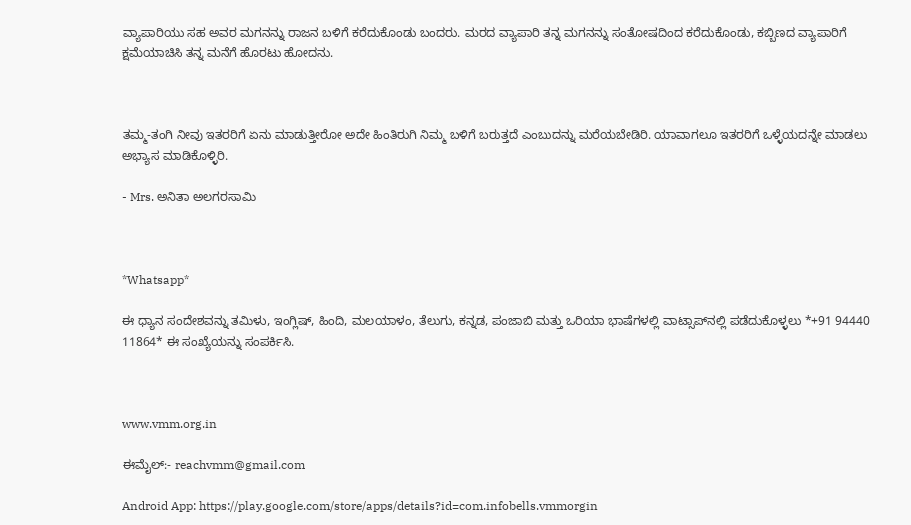ವ್ಯಾಪಾರಿಯು ಸಹ ಅವರ ಮಗನನ್ನು ರಾಜನ ಬಳಿಗೆ ಕರೆದುಕೊಂಡು ಬಂದರು. ಮರದ ವ್ಯಾಪಾರಿ ತನ್ನ ಮಗನನ್ನು ಸಂತೋಷದಿಂದ ಕರೆದುಕೊಂಡು, ಕಬ್ಬಿಣದ ವ್ಯಾಪಾರಿಗೆ ಕ್ಷಮೆಯಾಚಿಸಿ ತನ್ನ ಮನೆಗೆ ಹೊರಟು ಹೋದನು.



ತಮ್ಮ-ತಂಗಿ ನೀವು ಇತರರಿಗೆ ಏನು ಮಾಡುತ್ತೀರೋ ಅದೇ ಹಿಂತಿರುಗಿ ನಿಮ್ಮ ಬಳಿಗೆ ಬರುತ್ತದೆ ಎಂಬುದನ್ನು ಮರೆಯಬೇಡಿರಿ. ಯಾವಾಗಲೂ ಇತರರಿಗೆ ಒಳ್ಳೆಯದನ್ನೇ ಮಾಡಲು ಅಭ್ಯಾಸ ಮಾಡಿಕೊಳ್ಳಿರಿ.

- Mrs. ಅನಿತಾ ಅಲಗರಸಾಮಿ



*Whatsapp*

ಈ ಧ್ಯಾನ ಸಂದೇಶವನ್ನು ತಮಿಳು, ಇಂಗ್ಲಿಷ್, ಹಿಂದಿ, ಮಲಯಾಳಂ, ತೆಲುಗು, ಕನ್ನಡ, ಪಂಜಾಬಿ ಮತ್ತು ಒರಿಯಾ ಭಾಷೆಗಳಲ್ಲಿ ವಾಟ್ಸಾಪ್‌ನಲ್ಲಿ ಪಡೆದುಕೊಳ್ಳಲು *+91 94440 11864* ಈ ಸಂಖ್ಯೆಯನ್ನು ಸಂಪರ್ಕಿಸಿ.



www.vmm.org.in

ಈಮೈಲ್:- reachvmm@gmail.com

Android App: https://play.google.com/store/apps/details?id=com.infobells.vmmorgin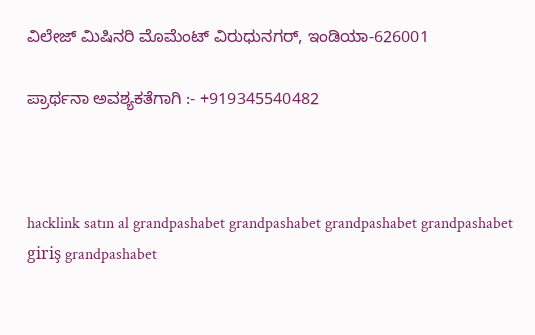ವಿಲೇಜ್ ಮಿಷಿನರಿ ಮೊಮೆಂಟ್ ವಿರುಧುನಗರ್, ಇಂಡಿಯಾ-626001

ಪ್ರಾರ್ಥನಾ ಅವಶ್ಯಕತೆಗಾಗಿ :- +919345540482



hacklink satın al grandpashabet grandpashabet grandpashabet grandpashabet giriş grandpashabet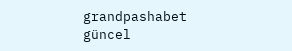grandpashabet güncel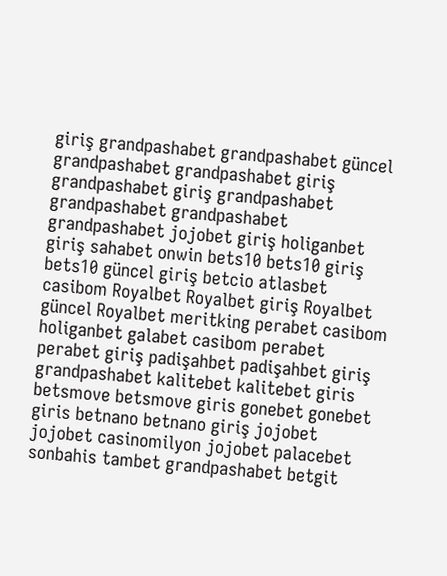giriş grandpashabet grandpashabet güncel grandpashabet grandpashabet giriş grandpashabet giriş grandpashabet grandpashabet grandpashabet grandpashabet jojobet giriş holiganbet giriş sahabet onwin bets10 bets10 giriş bets10 güncel giriş betcio atlasbet casibom Royalbet Royalbet giriş Royalbet güncel Royalbet meritking perabet casibom holiganbet galabet casibom perabet perabet giriş padişahbet padişahbet giriş grandpashabet kalitebet kalitebet giris betsmove betsmove giris gonebet gonebet giris betnano betnano giriş jojobet jojobet casinomilyon jojobet palacebet sonbahis tambet grandpashabet betgit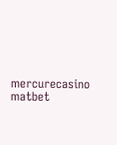mercurecasino matbet